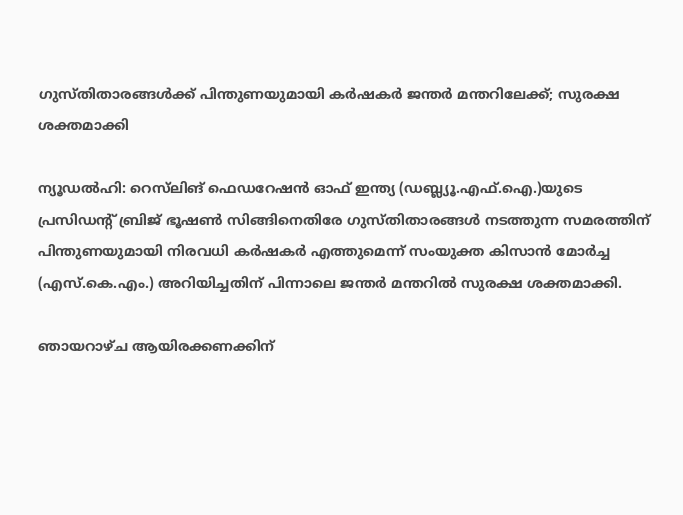ഗുസ്തിതാരങ്ങൾക്ക് പിന്തുണയുമായി കർഷകർ ജന്തർ മന്തറിലേക്ക്; സുരക്ഷ ശക്തമാക്കി

ന്യൂഡല്‍ഹി: റെസ്‌ലിങ് ഫെഡറേഷന്‍ ഓഫ് ഇന്ത്യ (ഡബ്ല്യൂ.എഫ്.ഐ.)യുടെ പ്രസിഡന്റ് ബ്രിജ് ഭൂഷണ്‍ സിങ്ങിനെതിരേ ഗുസ്തിതാരങ്ങള്‍ നടത്തുന്ന സമരത്തിന് പിന്തുണയുമായി നിരവധി കര്‍ഷകര്‍ എത്തുമെന്ന് സംയുക്ത കിസാന്‍ മോര്‍ച്ച (എസ്.കെ.എം.) അറിയിച്ചതിന് പിന്നാലെ ജന്തര്‍ മന്തറില്‍ സുരക്ഷ ശക്തമാക്കി.

ഞായറാഴ്ച ആയിരക്കണക്കിന്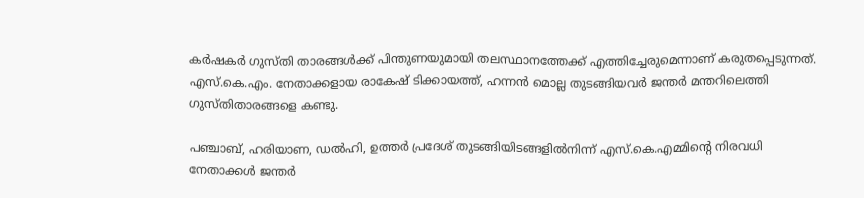കര്‍ഷകര്‍ ഗുസ്തി താരങ്ങള്‍ക്ക് പിന്തുണയുമായി തലസ്ഥാനത്തേക്ക് എത്തിച്ചേരുമെന്നാണ് കരുതപ്പെടുന്നത്. എസ്.കെ.എം. നേതാക്കളായ രാകേഷ് ടിക്കായത്ത്, ഹന്നന്‍ മൊല്ല തുടങ്ങിയവര്‍ ജന്തര്‍ മന്തറിലെത്തി ഗുസ്തിതാരങ്ങളെ കണ്ടു.

പഞ്ചാബ്, ഹരിയാണ, ഡല്‍ഹി, ഉത്തര്‍ പ്രദേശ് തുടങ്ങിയിടങ്ങളില്‍നിന്ന് എസ്.കെ.എമ്മിന്റെ നിരവധി നേതാക്കള്‍ ജന്തര്‍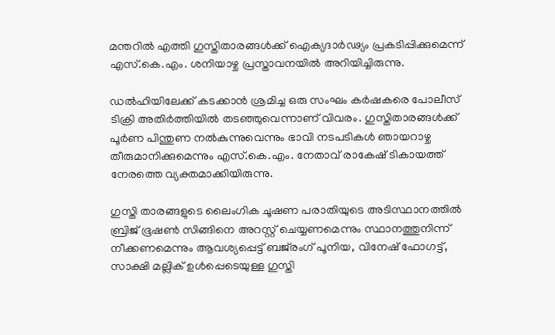മന്തറില്‍ എത്തി ഗുസ്തിതാരങ്ങള്‍ക്ക് ഐക്യദാര്‍ഢ്യം പ്രകടിപ്പിക്കുമെന്ന് എസ്.കെ.എം. ശനിയാഴ്ച പ്രസ്താവനയില്‍ അറിയിച്ചിരുന്നു.

ഡല്‍ഹിയിലേക്ക് കടക്കാന്‍ ശ്രമിച്ച ഒരു സംഘം കര്‍ഷകരെ പോലീസ് ടിക്രി അതിര്‍ത്തിയില്‍ തടഞ്ഞുവെന്നാണ് വിവരം. ഗുസ്തിതാരങ്ങള്‍ക്ക് പൂര്‍ണ പിന്തുണ നല്‍കുന്നുവെന്നും ഭാവി നടപടികള്‍ ഞായറാഴ്ച തീരുമാനിക്കുമെന്നും എസ്.കെ.എം. നേതാവ് രാകേഷ് ടികായത്ത് നേരത്തെ വ്യക്തമാക്കിയിരുന്നു.

ഗുസ്തി താരങ്ങളുടെ ലൈംഗിക ചൂഷണ പരാതിയുടെ അടിസ്ഥാനത്തില്‍ ബ്രിജ് ഭൂഷണ്‍ സിങ്ങിനെ അറസ്റ്റ് ചെയ്യണമെന്നും സ്ഥാനത്തുനിന്ന് നീക്കണമെന്നും ആവശ്യപ്പെട്ട് ബജ്‌രംഗ് പൂനിയ, വിനേഷ് ഫോഗട്ട്, സാക്ഷി മല്ലിക് ഉള്‍പ്പെടെയുള്ള ഗുസ്തി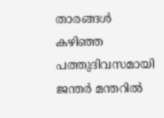താരങ്ങള്‍ കഴിഞ്ഞ പത്തുദിവസമായി ജന്തര്‍ മന്തറില്‍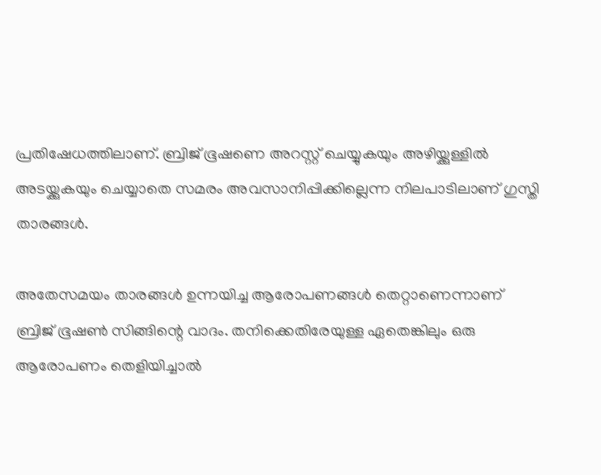പ്രതിഷേധത്തിലാണ്. ബ്രിജ് ഭൂഷണെ അറസ്റ്റ് ചെയ്യുകയും അഴിയ്ക്കുള്ളില്‍ അടയ്ക്കുകയും ചെയ്യാതെ സമരം അവസാനിപ്പിക്കില്ലെന്ന നിലപാടിലാണ് ഗുസ്തി താരങ്ങള്‍.

അതേസമയം താരങ്ങള്‍ ഉന്നയിച്ച ആരോപണങ്ങള്‍ തെറ്റാണെന്നാണ് ബ്രിജ് ഭൂഷണ്‍ സിങ്ങിന്റെ വാദം. തനിക്കെതിരേയുള്ള ഏതെങ്കിലും ഒരു ആരോപണം തെളിയിച്ചാല്‍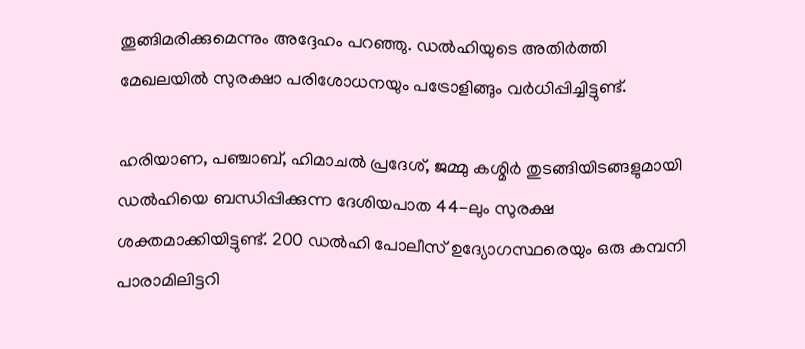തൂങ്ങിമരിക്കുമെന്നും അദ്ദേഹം പറഞ്ഞു. ഡല്‍ഹിയുടെ അതിര്‍ത്തി മേഖലയില്‍ സുരക്ഷാ പരിശോധനയും പട്രോളിങ്ങും വര്‍ധിപ്പിച്ചിട്ടുണ്ട്.

ഹരിയാണ, പഞ്ചാബ്, ഹിമാചല്‍ പ്രദേശ്, ജമ്മു കശ്മിര്‍ തുടങ്ങിയിടങ്ങളുമായി ഡല്‍ഹിയെ ബന്ധിപ്പിക്കുന്ന ദേശിയപാത 44-ലും സുരക്ഷ ശക്തമാക്കിയിട്ടുണ്ട്. 200 ഡല്‍ഹി പോലീസ് ഉദ്യോഗസ്ഥരെയും ഒരു കമ്പനി പാരാമിലിട്ടറി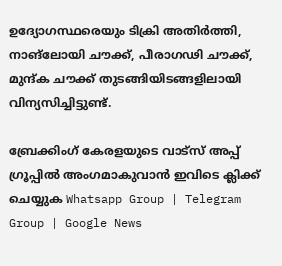ഉദ്യോഗസ്ഥരെയും ടിക്രി അതിര്‍ത്തി, നാങ്‌ലോയി ചൗക്ക്, പീരാഗഢി ചൗക്ക്, മുന്ദ്ക ചൗക്ക് തുടങ്ങിയിടങ്ങളിലായി വിന്യസിച്ചിട്ടുണ്ട്.

ബ്രേക്കിംഗ് കേരളയുടെ വാട്സ് അപ്പ് ഗ്രൂപ്പിൽ അംഗമാകുവാൻ ഇവിടെ ക്ലിക്ക് ചെയ്യുക Whatsapp Group | Telegram Group | Google News